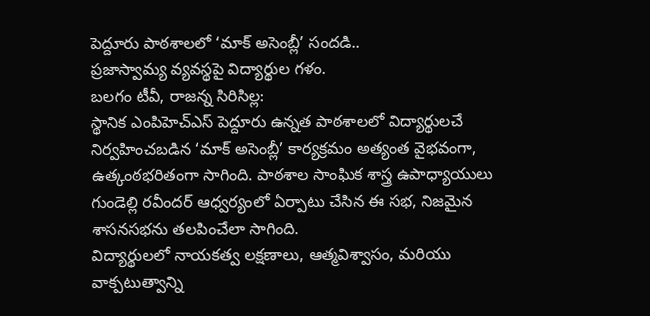పెద్దూరు పాఠశాలలో ‘మాక్ అసెంబ్లీ’ సందడి..
ప్రజాస్వామ్య వ్యవస్థపై విద్యార్థుల గళం.
బలగం టీవీ, రాజన్న సిరిసిల్ల:
స్థానిక ఎంపిహెచ్ఎస్ పెద్దూరు ఉన్నత పాఠశాలలో విద్యార్థులచే నిర్వహించబడిన ‘మాక్ అసెంబ్లీ’ కార్యక్రమం అత్యంత వైభవంగా, ఉత్కంఠభరితంగా సాగింది. పాఠశాల సాంఘిక శాస్త్ర ఉపాధ్యాయులు గుండెల్లి రవీందర్ ఆధ్వర్యంలో ఏర్పాటు చేసిన ఈ సభ, నిజమైన శాసనసభను తలపించేలా సాగింది.
విద్యార్థులలో నాయకత్వ లక్షణాలు, ఆత్మవిశ్వాసం, మరియు వాక్పటుత్వాన్ని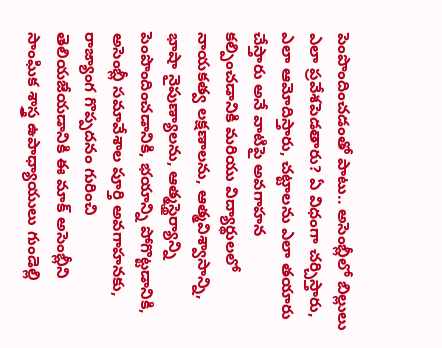పెంపొందించడంతో పాటు.. అసెంబ్లీలో బిల్లులు ఎలా ప్రవేశపెడతారు? ఏ విధంగా చర్చిస్తారు, ఎలా ఆమోదిస్తారు, చట్టాలను ఎలా తయారు చేస్తారు అనే వాటిపై అవగాహన కల్పించడానికి మరియు విద్యార్థులలో నాయకత్వ లక్షణాలను, ఆత్మవిశ్వాసాన్ని, భాషా నైపుణ్యాలను, ఆత్మస్థైర్యాన్ని పెంపొందించడానికి, భయాన్ని పోగొట్టడానికి, అసెంబ్లీ సమావేశాల పూర్తి అవగాహనకు, రాజ్యాంగ గొప్పదనం గురించి తెలియజేయడానికి ఈ మాక్ అసెంబ్లీని సాంఘిక శాస్త్ర ఉపాధ్యాయులు గుండెల్లి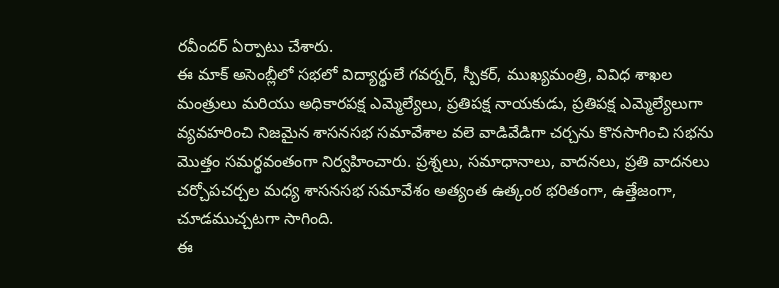రవీందర్ ఏర్పాటు చేశారు.
ఈ మాక్ అసెంబ్లీలో సభలో విద్యార్థులే గవర్నర్, స్పీకర్, ముఖ్యమంత్రి, వివిధ శాఖల మంత్రులు మరియు అధికారపక్ష ఎమ్మెల్యేలు, ప్రతిపక్ష నాయకుడు, ప్రతిపక్ష ఎమ్మెల్యేలుగా వ్యవహరించి నిజమైన శాసనసభ సమావేశాల వలె వాడివేడిగా చర్చను కొనసాగించి సభను మొత్తం సమర్థవంతంగా నిర్వహించారు. ప్రశ్నలు, సమాధానాలు, వాదనలు, ప్రతి వాదనలు చర్చోపచర్చల మధ్య శాసనసభ సమావేశం అత్యంత ఉత్కంఠ భరితంగా, ఉత్తేజంగా, చూడముచ్చటగా సాగింది.
ఈ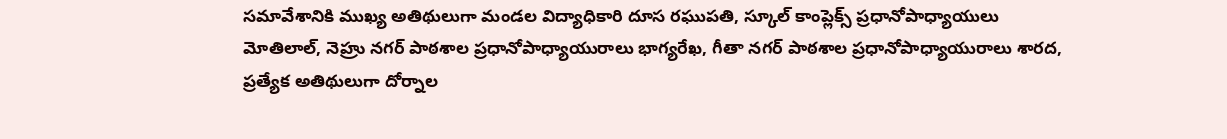సమావేశానికి ముఖ్య అతిథులుగా మండల విద్యాధికారి దూస రఘుపతి, స్కూల్ కాంప్లెక్స్ ప్రధానోపాధ్యాయులు మోతిలాల్, నెహ్రు నగర్ పాఠశాల ప్రధానోపాధ్యాయురాలు భాగ్యరేఖ, గీతా నగర్ పాఠశాల ప్రధానోపాధ్యాయురాలు శారద, ప్రత్యేక అతిథులుగా దోర్నాల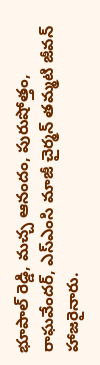భూపాల్ రెడ్డి, మచ్చ ఆనందం, పురుషోత్తం, రాఘవేందర్, ఎస్ఎంసి మాజీ చైర్మన్ తమ్మటి జీవన్ హాజరైనారు.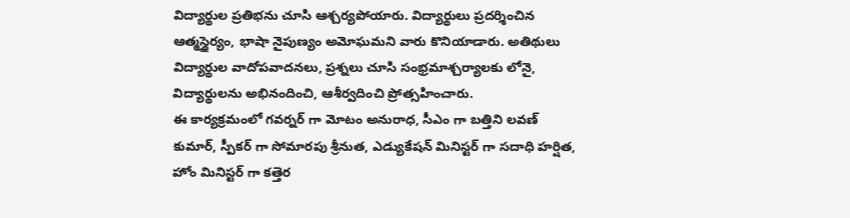విద్యార్థుల ప్రతిభను చూసి ఆశ్చర్యపోయారు. విద్యార్థులు ప్రదర్శించిన ఆత్మస్థైర్యం, భాషా నైపుణ్యం అమోఘమని వారు కొనియాడారు. అతిథులు విద్యార్థుల వాదోపవాదనలు, ప్రశ్నలు చూసి సంభ్రమాశ్చర్యాలకు లోనై, విద్యార్థులను అభినందించి, ఆశీర్వదించి ప్రోత్సహించారు.
ఈ కార్యక్రమంలో గవర్నర్ గా మోటం అనురాధ, సీఎం గా బత్తిని లవణ్ కుమార్, స్పీకర్ గా సోమారపు శ్రీనుత, ఎడ్యుకేషన్ మినిస్టర్ గా సదాధి హర్షిత, హోం మినిస్టర్ గా కత్తెర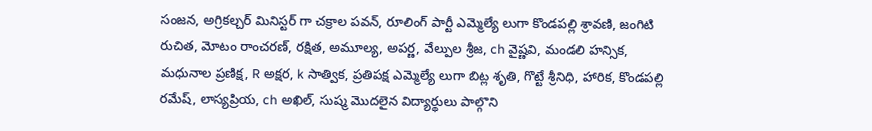సంజన, అగ్రికల్చర్ మినిస్టర్ గా చక్రాల పవన్, రూలింగ్ పార్టీ ఎమ్మెల్యే లుగా కొండపల్లి శ్రావణి, జంగిటి రుచిత, మోటం రాంచరణ్, రక్షిత, అమూల్య, అపర్ణ, వేల్పుల శ్రీజ, ch వైష్ణవి, మండలి హన్సిక, మధునాల ప్రణిక్ష, R అక్షర, k సాత్విక, ప్రతిపక్ష ఎమ్మెల్యే లుగా బిట్ల శృతి, గొట్టే శ్రీనిధి, హారిక, కొండపల్లి రమేష్, లాస్యప్రియ, ch అఖిల్, సుష్మ మొదలైన విద్యార్థులు పాల్గొని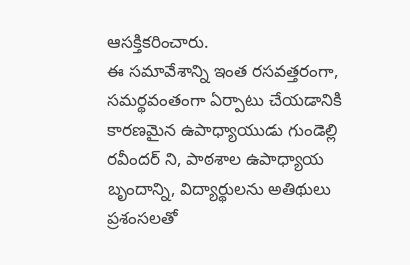ఆసక్తికరించారు.
ఈ సమావేశాన్ని ఇంత రసవత్తరంగా, సమర్థవంతంగా ఏర్పాటు చేయడానికి కారణమైన ఉపాధ్యాయుడు గుండెల్లి రవీందర్ ని, పాఠశాల ఉపాధ్యాయ బృందాన్ని, విద్యార్థులను అతిథులు ప్రశంసలతో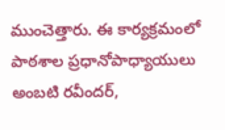ముంచెత్తారు. ఈ కార్యక్రమంలో పాఠశాల ప్రధానోపాధ్యాయులు అంబటి రవీందర్,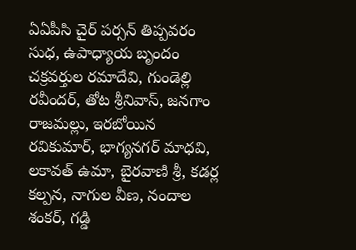ఏఏపీసి చైర్ పర్సన్ తిప్పవరం సుధ, ఉపాధ్యాయ బృందం చక్రవర్తుల రమాదేవి, గుండెల్లి రవీందర్, తోట శ్రీనివాస్, జనగాం రాజమల్లు, ఇరబోయిన రవికుమార్, భాగ్యనగర్ మాధవి, లకావత్ ఉమా, బైరవాణి శ్రీ, కడర్ల కల్పన, నాగుల వీణ, నందాల శంకర్, గడ్డి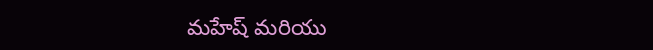మహేష్ మరియు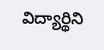విద్యార్థిని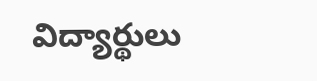విద్యార్థులు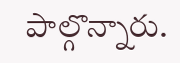పాల్గొన్నారు.